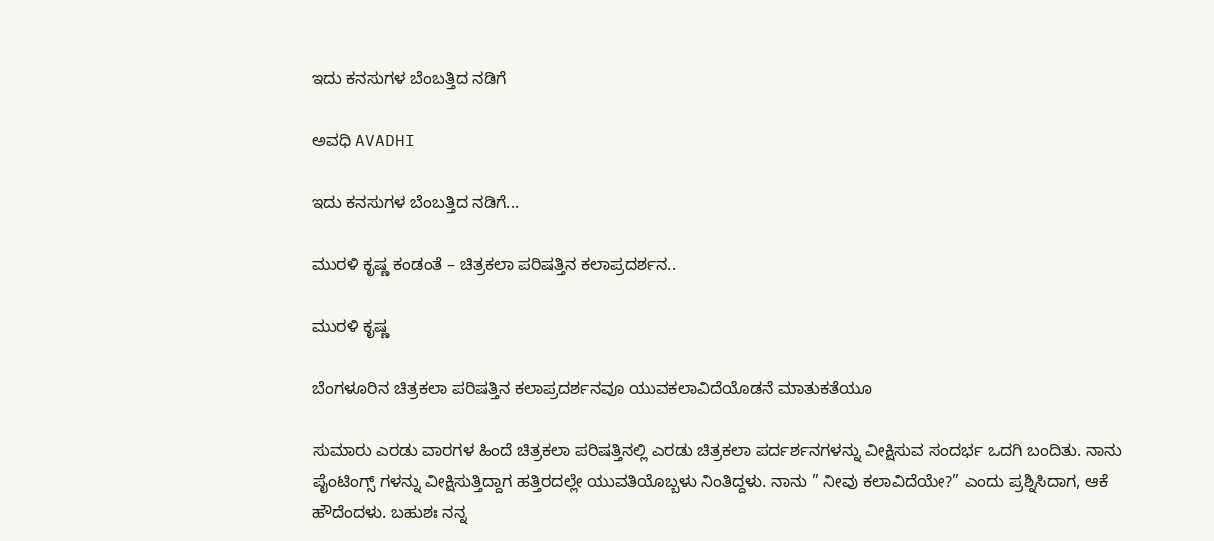ಇದು ಕನಸುಗಳ ಬೆಂಬತ್ತಿದ ನಡಿಗೆ‍

ಅವಧಿ AVADHI

ಇದು ಕನಸುಗಳ ಬೆಂಬತ್ತಿದ ನಡಿಗೆ...

ಮುರಳಿ ಕೃಷ್ಣ ಕಂಡಂತೆ – ಚಿತ್ರಕಲಾ ಪರಿಷತ್ತಿನ ಕಲಾಪ್ರದರ್ಶನ..

ಮುರಳಿ ಕೃಷ್ಣ

ಬೆಂಗಳೂರಿನ ಚಿತ್ರಕಲಾ ಪರಿಷತ್ತಿನ ಕಲಾಪ್ರದರ್ಶನವೂ ಯುವಕಲಾವಿದೆಯೊಡನೆ ಮಾತುಕತೆಯೂ

ಸುಮಾರು ಎರಡು ವಾರಗಳ ಹಿಂದೆ ಚಿತ್ರಕಲಾ ಪರಿಷತ್ತಿನಲ್ಲಿ ಎರಡು ಚಿತ್ರಕಲಾ ಪರ್ದರ್ಶನಗಳನ್ನು ವೀಕ್ಷಿಸುವ ಸಂದರ್ಭ ಒದಗಿ ಬಂದಿತು. ನಾನು ಪೈಂಟಿಂಗ್ಸ್ ಗಳನ್ನು ವೀಕ್ಷಿಸುತ್ತಿದ್ದಾಗ ಹತ್ತಿರದಲ್ಲೇ ಯುವತಿಯೊಬ್ಬಳು ನಿಂತಿದ್ದಳು. ನಾನು ” ನೀವು ಕಲಾವಿದೆಯೇ?” ಎಂದು ಪ್ರಶ್ನಿಸಿದಾಗ, ಆಕೆ ಹೌದೆಂದಳು. ಬಹುಶಃ ನನ್ನ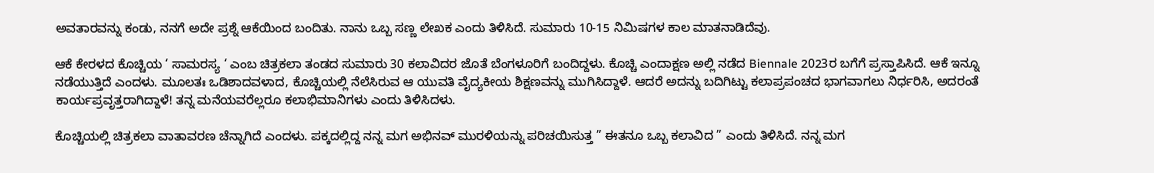ಅವತಾರವನ್ನು ಕಂಡು, ನನಗೆ ಅದೇ ಪ್ರಶ್ನೆ ಆಕೆಯಿಂದ ಬಂದಿತು. ನಾನು ಒಬ್ಬ ಸಣ್ಣ ಲೇಖಕ ಎಂದು ತಿಳಿಸಿದೆ. ಸುಮಾರು 10-15 ನಿಮಿಷಗಳ ಕಾಲ ಮಾತನಾಡಿದೆವು.

ಆಕೆ ಕೇರಳದ ಕೊಚ್ಚಿಯ ‘ ಸಾಮರಸ್ಯ ‘ ಎಂಬ ಚಿತ್ರಕಲಾ ತಂಡದ ಸುಮಾರು 30 ಕಲಾವಿದರ ಜೊತೆ ಬೆಂಗಳೂರಿಗೆ ಬಂದಿದ್ದಳು. ಕೊಚ್ಚಿ ಎಂದಾಕ್ಷಣ ಅಲ್ಲಿ ನಡೆದ Biennale 2023ರ ಬಗೆಗೆ ಪ್ರಸ್ತಾಪಿಸಿದೆ. ಆಕೆ ಇನ್ನೂ ನಡೆಯುತ್ತಿದೆ ಎಂದಳು. ಮೂಲತಃ ಒಡಿಶಾದವಳಾದ, ಕೊಚ್ಚಿಯಲ್ಲಿ ನೆಲೆಸಿರುವ ಆ ಯುವತಿ ವೈದ್ಯಕೀಯ ಶಿಕ್ಷಣವನ್ನು ಮುಗಿಸಿದ್ದಾಳೆ. ಆದರೆ ಅದನ್ನು ಬದಿಗಿಟ್ಟು ಕಲಾಪ್ರಪಂಚದ ಭಾಗವಾಗಲು ನಿರ್ಧರಿಸಿ, ಅದರಂತೆ ಕಾರ್ಯಪ್ರವೃತ್ತರಾಗಿದ್ದಾಳೆ! ತನ್ನ ಮನೆಯವರೆಲ್ಲರೂ ಕಲಾಭಿಮಾನಿಗಳು ಎಂದು ತಿಳಿಸಿದಳು.

ಕೊಚ್ಚಿಯಲ್ಲಿ ಚಿತ್ರಕಲಾ ವಾತಾವರಣ ಚೆನ್ನಾಗಿದೆ ಎಂದಳು. ಪಕ್ಕದಲ್ಲಿದ್ದ ನನ್ನ ಮಗ ಅಭಿನವ್ ಮುರಳಿಯನ್ನು ಪರಿಚಯಿಸುತ್ತ ” ಈತನೂ ಒಬ್ಬ ಕಲಾವಿದ ” ಎಂದು ತಿಳಿಸಿದೆ. ನನ್ನ ಮಗ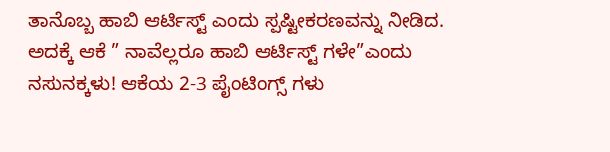ತಾನೊಬ್ಬ ಹಾಬಿ ಆರ್ಟಿಸ್ಟ್ ಎಂದು ಸ್ಪಷ್ಟೀಕರಣವನ್ನು ನೀಡಿದ. ಅದಕ್ಕೆ ಆಕೆ ” ನಾವೆಲ್ಲರೂ ಹಾಬಿ ಆರ್ಟಿಸ್ಟ್ ಗಳೇ”ಎಂದು ನಸುನಕ್ಕಳು! ಆಕೆಯ 2-3 ಪೈಂಟಿಂಗ್ಸ್ ಗಳು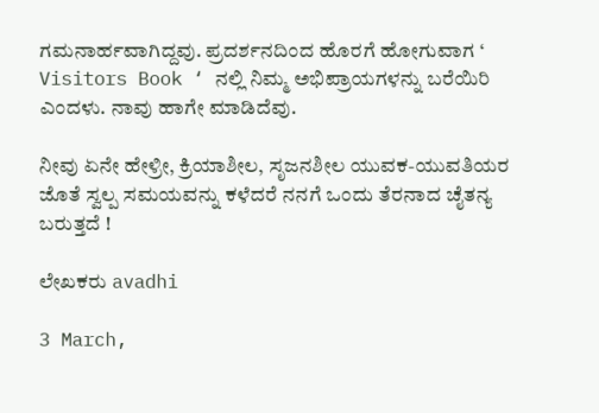ಗಮನಾರ್ಹವಾಗಿದ್ದವು. ಪ್ರದರ್ಶನದಿಂದ ಹೊರಗೆ ಹೋಗುವಾಗ ‘ Visitors Book ‘ ನಲ್ಲಿ ನಿಮ್ಮ ಅಭಿಪ್ರಾಯಗಳನ್ನು ಬರೆಯಿರಿ ಎಂದಳು. ನಾವು ಹಾಗೇ ಮಾಡಿದೆವು.

ನೀವು ಏನೇ ಹೇಳ್ರೀ, ಕ್ರಿಯಾಶೀಲ, ಸೃಜನಶೀಲ ಯುವಕ-ಯುವತಿಯರ ಜೊತೆ ಸ್ವಲ್ಪ ಸಮಯವನ್ನು ಕಳೆದರೆ ನನಗೆ ಒಂದು ತೆರನಾದ ಚೈತನ್ಯ ಬರುತ್ತದೆ !

ಲೇಖಕರು avadhi

3 March,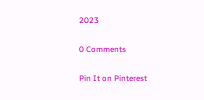2023

0 Comments

Pin It on Pinterest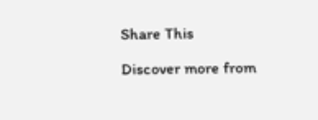Share This

Discover more from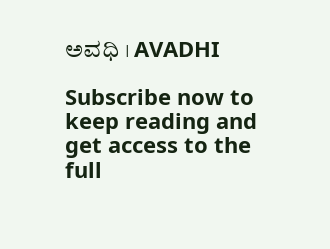ಅವಧಿ । AVADHI

Subscribe now to keep reading and get access to the full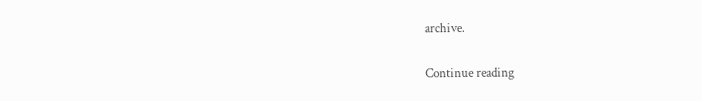archive.

Continue reading